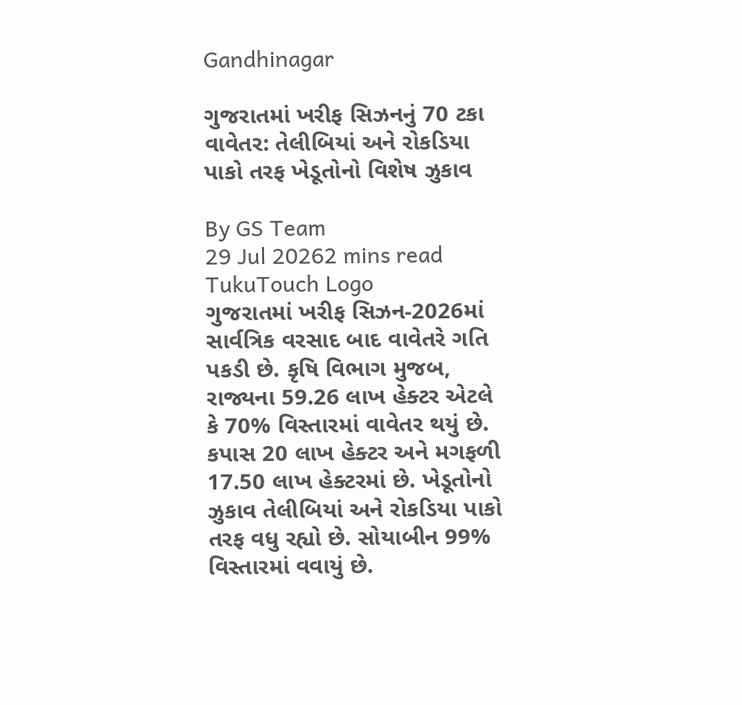Gandhinagar

ગુજરાતમાં ખરીફ સિઝનનું 70 ટકા વાવેતર: તેલીબિયાં અને રોકડિયા પાકો તરફ ખેડૂતોનો વિશેષ ઝુકાવ

By GS Team
29 Jul 20262 mins read
TukuTouch Logo
ગુજરાતમાં ખરીફ સિઝન-2026માં સાર્વત્રિક વરસાદ બાદ વાવેતરે ગતિ પકડી છે. કૃષિ વિભાગ મુજબ, રાજ્યના 59.26 લાખ હેક્ટર એટલે કે 70% વિસ્તારમાં વાવેતર થયું છે. કપાસ 20 લાખ હેક્ટર અને મગફળી 17.50 લાખ હેક્ટરમાં છે. ખેડૂતોનો ઝુકાવ તેલીબિયાં અને રોકડિયા પાકો તરફ વધુ રહ્યો છે. સોયાબીન 99% વિસ્તારમાં વવાયું છે.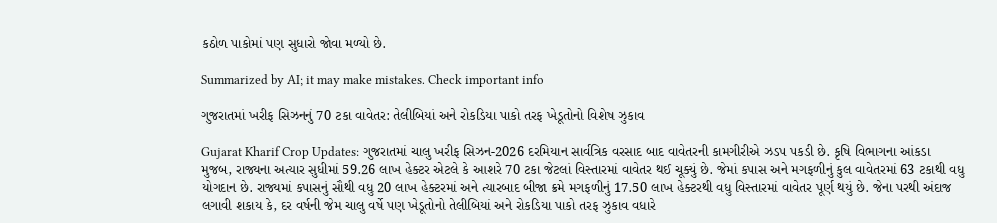કઠોળ પાકોમાં પણ સુધારો જોવા મળ્યો છે.

Summarized by AI; it may make mistakes. Check important info

ગુજરાતમાં ખરીફ સિઝનનું 70 ટકા વાવેતર: તેલીબિયાં અને રોકડિયા પાકો તરફ ખેડૂતોનો વિશેષ ઝુકાવ

Gujarat Kharif Crop Updates: ગુજરાતમાં ચાલુ ખરીફ સિઝન-2026 દરમિયાન સાર્વત્રિક વરસાદ બાદ વાવેતરની કામગીરીએ ઝડપ પકડી છે. કૃષિ વિભાગના આંકડા મુજબ, રાજ્યના અત્યાર સુધીમાં 59.26 લાખ હેક્ટર એટલે કે આશરે 70 ટકા જેટલાં વિસ્તારમાં વાવેતર થઈ ચૂક્યું છે. જેમાં કપાસ અને મગફળીનું કુલ વાવેતરમાં 63 ટકાથી વધુ યોગદાન છે. રાજ્યમાં કપાસનું સૌથી વધુ 20 લાખ હેક્ટરમાં અને ત્યારબાદ બીજા ક્રમે મગફળીનું 17.50 લાખ હેક્ટરથી વધુ વિસ્તારમાં વાવેતર પૂર્ણ થયું છે. જેના પરથી અંદાજ લગાવી શકાય કે, દર વર્ષની જેમ ચાલુ વર્ષે પણ ખેડૂતોનો તેલીબિયાં અને રોકડિયા પાકો તરફ ઝુકાવ વધારે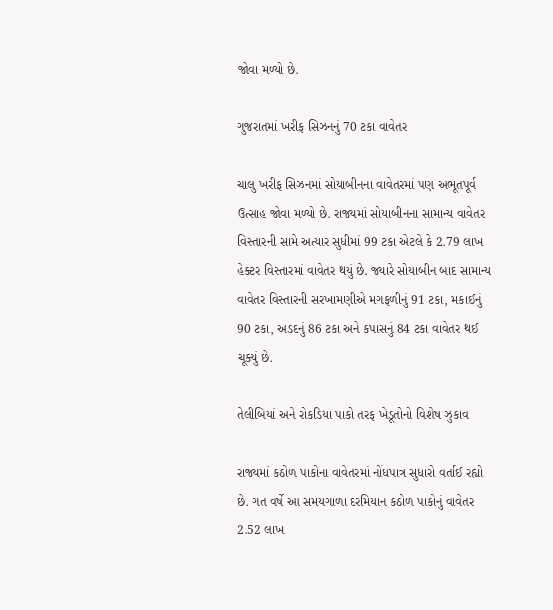જોવા મળ્યો છે.

ગુજરાતમાં ખરીફ સિઝનનું 70 ટકા વાવેતર

ચાલુ ખરીફ સિઝનમાં સોયાબીનના વાવેતરમાં પણ અભૂતપૂર્વ ઉત્સાહ જોવા મળ્યો છે. રાજ્યમાં સોયાબીનના સામાન્ય વાવેતર વિસ્તારની સામે અત્યાર સુધીમાં 99 ટકા એટલે કે 2.79 લાખ હેક્ટર વિસ્તારમાં વાવેતર થયું છે. જ્યારે સોયાબીન બાદ સામાન્ય વાવેતર વિસ્તારની સરખામણીએ મગફળીનું 91 ટકા, મકાઈનું 90 ટકા, અડદનું 86 ટકા અને કપાસનું 84 ટકા વાવેતર થઈ ચૂક્યું છે.

તેલીબિયાં અને રોકડિયા પાકો તરફ ખેડૂતોનો વિશેષ ઝુકાવ

રાજ્યમાં કઠોળ પાકોના વાવેતરમાં નોંધપાત્ર સુધારો વર્તાઈ રહ્યો છે. ગત વર્ષે આ સમયગાળા દરમિયાન કઠોળ પાકોનું વાવેતર 2.52 લાખ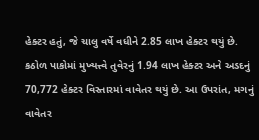હેક્ટર હતું, જે ચાલુ વર્ષે વધીને 2.85 લાખ હેક્ટર થયું છે. કઠોળ પાકોમાં મુખ્યત્ત્વે તુવેરનું 1.94 લાખ હેક્ટર અને અડદનું 70,772 હેક્ટર વિસ્તારમાં વાવેતર થયું છે. આ ઉપરાંત, મગનું વાવેતર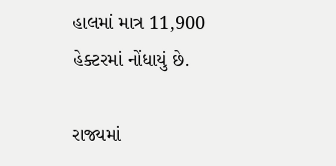હાલમાં માત્ર 11,900 હેક્ટરમાં નોંધાયું છે.

રાજ્યમાં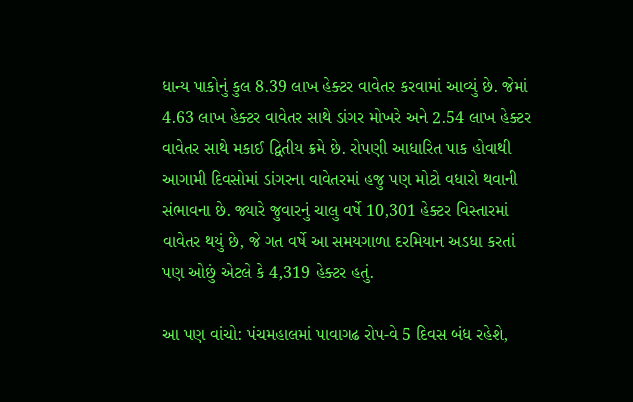ધાન્ય પાકોનું કુલ 8.39 લાખ હેક્ટર વાવેતર કરવામાં આવ્યું છે. જેમાં 4.63 લાખ હેક્ટર વાવેતર સાથે ડાંગર મોખરે અને 2.54 લાખ હેક્ટર વાવેતર સાથે મકાઈ દ્વિતીય ક્રમે છે. રોપણી આધારિત પાક હોવાથી આગામી દિવસોમાં ડાંગરના વાવેતરમાં હજુ પણ મોટો વધારો થવાની સંભાવના છે. જ્યારે જુવારનું ચાલુ વર્ષે 10,301 હેક્ટર વિસ્તારમાં વાવેતર થયું છે, જે ગત વર્ષે આ સમયગાળા દરમિયાન અડધા કરતાં પણ ઓછું એટલે કે 4,319 હેક્ટર હતું.

આ પણ વાંચો: પંચમહાલમાં પાવાગઢ રોપ-વે 5 દિવસ બંધ રહેશે,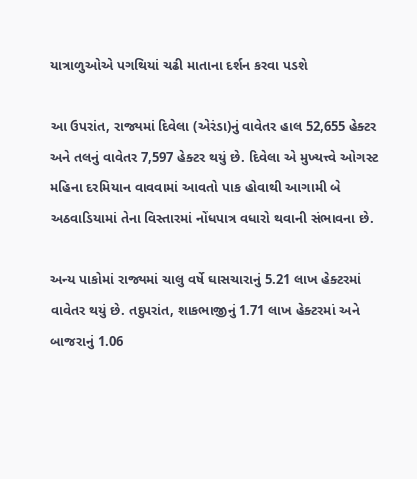યાત્રાળુઓએ પગથિયાં ચઢી માતાના દર્શન કરવા પડશે

આ ઉપરાંત, રાજ્યમાં દિવેલા (એરંડા)નું વાવેતર હાલ 52,655 હેક્ટર અને તલનું વાવેતર 7,597 હેક્ટર થયું છે. દિવેલા એ મુખ્યત્ત્વે ઓગસ્ટ મહિના દરમિયાન વાવવામાં આવતો પાક હોવાથી આગામી બે અઠવાડિયામાં તેના વિસ્તારમાં નોંધપાત્ર વધારો થવાની સંભાવના છે.

અન્ય પાકોમાં રાજ્યમાં ચાલુ વર્ષે ઘાસચારાનું 5.21 લાખ હેક્ટરમાં વાવેતર થયું છે. તદુપરાંત, શાકભાજીનું 1.71 લાખ હેક્ટરમાં અને બાજરાનું 1.06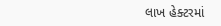લાખ હેક્ટરમાં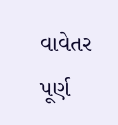વાવેતર પૂર્ણ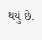થયું છે.